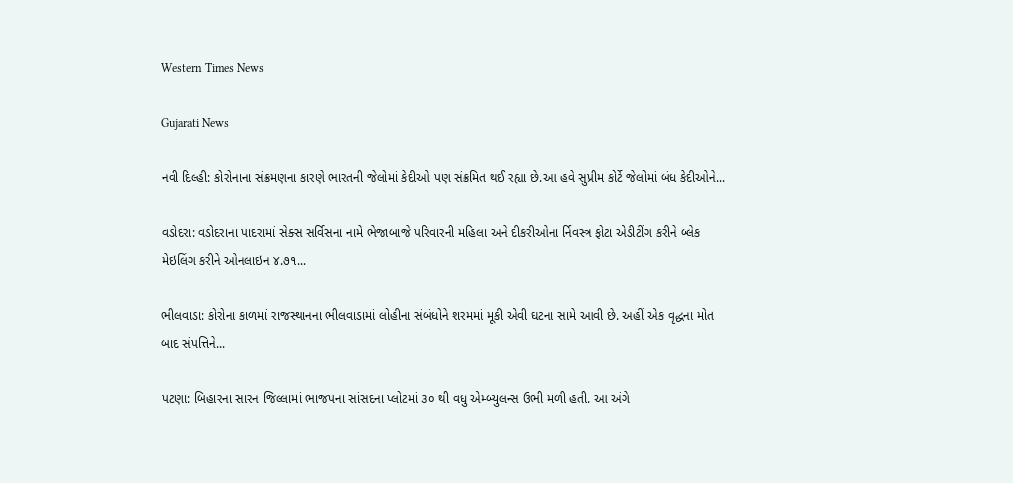Western Times News

Gujarati News

નવી દિલ્હી: કોરોનાના સંક્રમણના કારણે ભારતની જેલોમાં કેદીઓ પણ સંક્રમિત થઈ રહ્યા છે.આ હવે સુપ્રીમ કોર્ટે જેલોમાં બંધ કેદીઓને...

વડોદરા: વડોદરાના પાદરામાં સેક્સ સર્વિસના નામે ભેજાબાજે પરિવારની મહિલા અને દીકરીઓના ર્નિવસ્ત્ર ફોટા એડીટીંગ કરીને બ્લેક મેઇલિંગ કરીને ઓનલાઇન ૪.૭૧...

ભીલવાડા: કોરોના કાળમાં રાજસ્થાનના ભીલવાડામાં લોહીના સંબંધોને શરમમાં મૂકી એવી ઘટના સામે આવી છે. અહીં એક વૃદ્ધના મોત બાદ સંપત્તિને...

પટણા: બિહારના સારન જિલ્લામાં ભાજપના સાંસદના પ્લોટમાં ૩૦ થી વધુ એમ્બ્યુલન્સ ઉભી મળી હતી. આ અંગે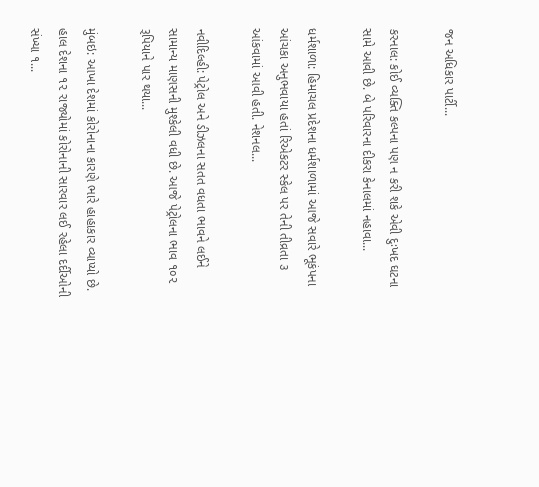જન અધિકાર પાર્ટી...

કરનાલ: કોઈ વ્યક્તિ કલ્પના પણ ન કરી શકે એવી દુઃખદ ઘટના સામે આવી છે. બે પરિવારના દીકરા કેનાલમાં નહાવા...

ધર્મશાળા: હિમાચલ પ્રદેશના ધર્મશાળામાં આજે સવારે ભૂકંપના આંચકા અનુભવાયા હતાં રિએકટર સ્કેલ પર તેની તીવ્રતા ૩ આંકવામાં આવી હતી. નેશનલ...

નવીદિલ્હી: પેટ્રોલ અને ડીઝલના સતત વધતા ભાવને લઈને સામાન્ય માણસની મુશ્કેલી વધી છે. આજે પેટ્રોલના ભાવ ૧૦૨ રૂપિયાને પાર થયા...

મુંબઇ: આખા દેશમાં કોરોનાના કારણે ભારે હાહાકાર વ્યાપ્યો છે. હાલ દેશના ૧૨ રાજ્યોમાં કોરોનાની સારવાર લઈ રહેલા દર્દીઓની સંખ્યા ૧...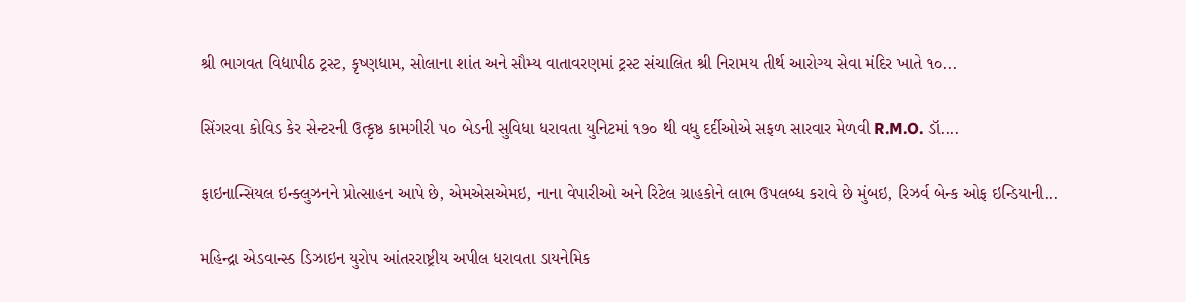શ્રી ભાગવત વિદ્યાપીઠ ટ્રસ્ટ, કૃષ્ણધામ, સોલાના શાંત અને સૌમ્ય વાતાવરણમાં ટ્રસ્ટ સંચાલિત શ્રી નિરામય તીર્થ આરોગ્ય સેવા મંદિર ખાતે ૧૦...

સિંગરવા કોવિડ કેર સેન્ટરની ઉત્કૃષ્ઠ કામગીરી ૫૦ બેડની સુવિધા ધરાવતા યુનિટમાં ૧૭૦ થી વધુ દર્દીઓએ સફળ સારવાર મેળવી R.M.O. ડૉ....

ફાઇનાન્સિયલ ઇન્ક્લુઝનને પ્રોત્સાહન આપે છે, એમએસએમઇ, નાના વેપારીઓ અને રિટેલ ગ્રાહકોને લાભ ઉપલબ્ધ કરાવે છે મુંબઇ, રિઝર્વ બેન્ક ઓફ ઇન્ડિયાની...

મહિન્દ્રા એડવાન્સ્ડ ડિઝાઇન યુરોપ આંતરરાષ્ટ્રીય અપીલ ધરાવતા ડાયનેમિક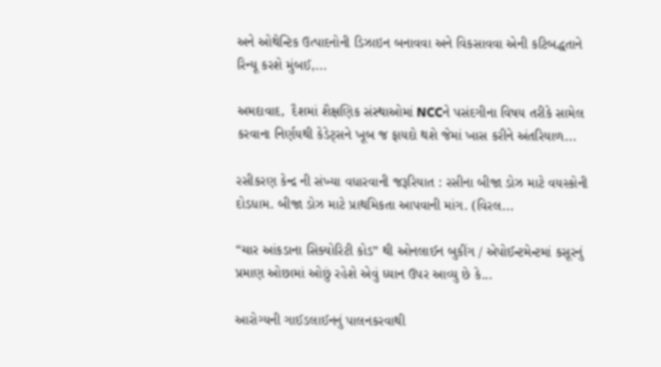અને ઓથેન્ટિક ઉત્પાદનોની ડિઝાઇન બનાવવા અને વિકસાવવા એની કટિબદ્ધતાને રિન્યૂ કરશે મુંબઈ,...

અમદાવાદ,  દૈશમાં શૈક્ષણિક સંસ્થાઓમાં NCCને પસંદગીના વિષય તરીકે સામેલ કરવાના નિર્ણયથી કેડેટ્સને ખૂબ જ ફાયદો થશે જેમાં ખાસ કરીને અંતરિયાળ...

રસીકરણ કેન્દ્ર ની સંખ્યા વધારવાની જરૂરિયાત : રસીના બીજા ડોઝ માટે વયસ્કોની દોડધામ. બીજા ડોઝ માટે પ્રાથમિકતા આપવાની માંગ. (વિરલ...

“ચાર આંકડાના સિક્યોરિટી કોડ” થી ઓનલાઈન બુકીંગ / એપોઈન્ટમેન્ટમાં કસૂરનું પ્રમાણ ઓછામાં ઓછું રહેશે એવું ધ્યાન ઉપર આવ્યુ છે કે...

આરોગ્યની ગાઈડલાઈનનું પાલનકરવાથી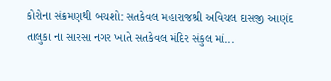કોરોના સંક્રમણથી બચશો: સતકેવલ મહારાજશ્રી અવિચલ દાસજી આણંદ તાલુકા ના સારસા નગર ખાતે સતકેવલ મંદિર સંકુલ માં...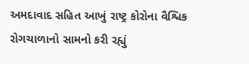અમદાવાદ સહિત આખું રાષ્ટ્ર કોરોના વૈશ્વિક રોગચાળાનો સામનો કરી રહ્યું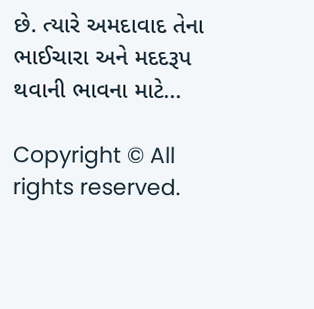છે. ત્યારે અમદાવાદ તેના ભાઈચારા અને મદદરૂપ થવાની ભાવના માટે...

Copyright © All rights reserved.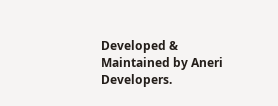Developed & Maintained by Aneri Developers.